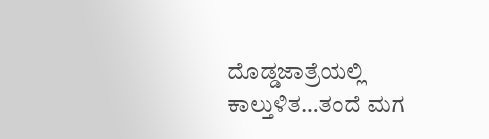ದೊಡ್ಡಜಾತ್ರೆಯಲ್ಲಿ ಕಾಲ್ತುಳಿತ…ತಂದೆ ಮಗ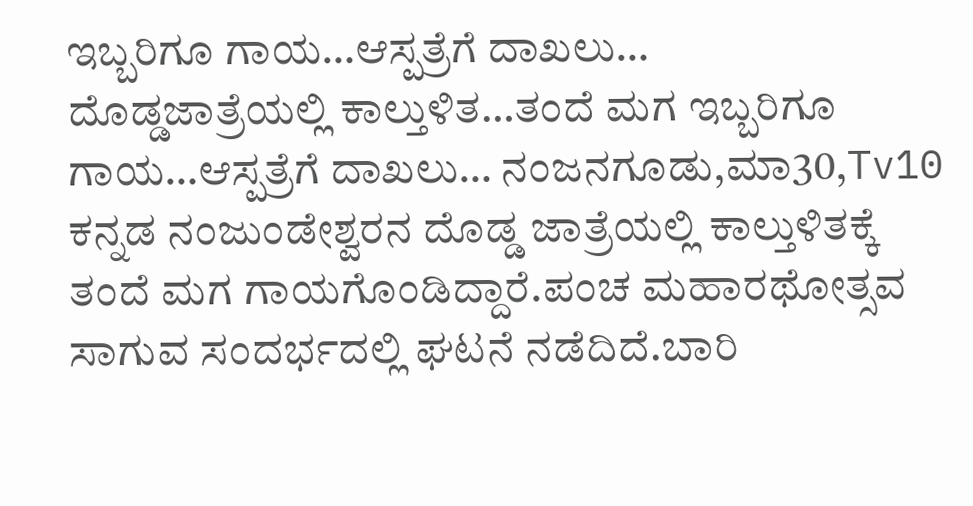ಇಬ್ಬರಿಗೂ ಗಾಯ…ಆಸ್ಪತ್ರೆಗೆ ದಾಖಲು…
ದೊಡ್ಡಜಾತ್ರೆಯಲ್ಲಿ ಕಾಲ್ತುಳಿತ…ತಂದೆ ಮಗ ಇಬ್ಬರಿಗೂ ಗಾಯ…ಆಸ್ಪತ್ರೆಗೆ ದಾಖಲು… ನಂಜನಗೂಡು,ಮಾ30,Tv10 ಕನ್ನಡ ನಂಜುಂಡೇಶ್ವರನ ದೊಡ್ಡ ಜಾತ್ರೆಯಲ್ಲಿ ಕಾಲ್ತುಳಿತಕ್ಕೆ ತಂದೆ ಮಗ ಗಾಯಗೊಂಡಿದ್ದಾರೆ.ಪಂಚ ಮಹಾರಥೋತ್ಸವ ಸಾಗುವ ಸಂದರ್ಭದಲ್ಲಿ ಘಟನೆ ನಡೆದಿದೆ.ಬಾರಿ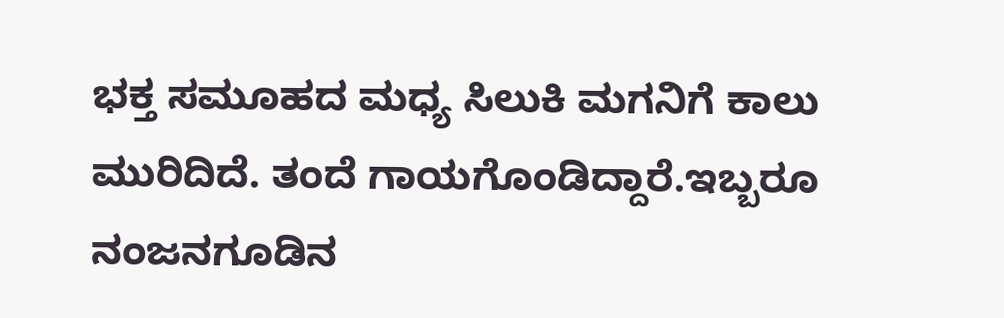ಭಕ್ತ ಸಮೂಹದ ಮಧ್ಯ ಸಿಲುಕಿ ಮಗನಿಗೆ ಕಾಲು ಮುರಿದಿದೆ. ತಂದೆ ಗಾಯಗೊಂಡಿದ್ದಾರೆ.ಇಬ್ಬರೂ ನಂಜನಗೂಡಿನ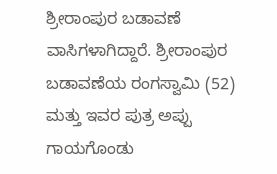ಶ್ರೀರಾಂಪುರ ಬಡಾವಣೆ ವಾಸಿಗಳಾಗಿದ್ದಾರೆ. ಶ್ರೀರಾಂಪುರ ಬಡಾವಣೆಯ ರಂಗಸ್ವಾಮಿ (52) ಮತ್ತು ಇವರ ಪುತ್ರ ಅಪ್ಪು ಗಾಯಗೊಂಡು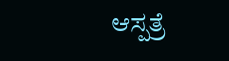ಆಸ್ಪತ್ರೆ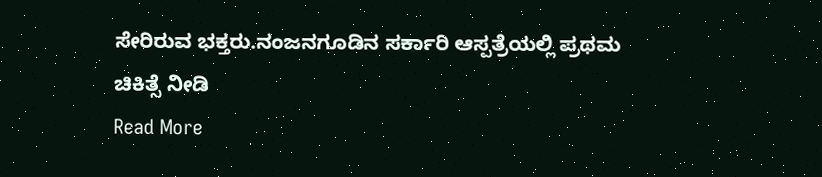ಸೇರಿರುವ ಭಕ್ತರು.ನಂಜನಗೂಡಿನ ಸರ್ಕಾರಿ ಆಸ್ಪತ್ರೆಯಲ್ಲಿ ಪ್ರಥಮ ಚಿಕಿತ್ಸೆ ನೀಡಿ
Read More